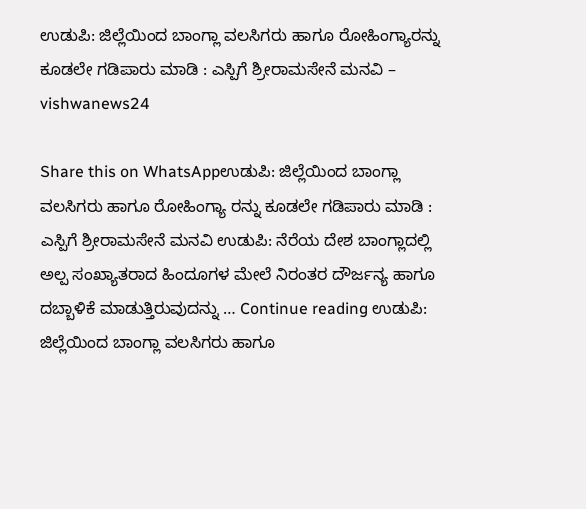ಉಡುಪಿ: ಜಿಲ್ಲೆಯಿಂದ ಬಾಂಗ್ಲಾ ವಲಸಿಗರು ಹಾಗೂ ರೋಹಿಂಗ್ಯಾರನ್ನು ಕೂಡಲೇ ಗಡಿಪಾರು ಮಾಡಿ : ಎಸ್ಪಿಗೆ ಶ್ರೀರಾಮಸೇನೆ ಮನವಿ – vishwanews24

Share this on WhatsAppಉಡುಪಿ: ಜಿಲ್ಲೆಯಿಂದ ಬಾಂಗ್ಲಾ ವಲಸಿಗರು ಹಾಗೂ ರೋಹಿಂಗ್ಯಾ ರನ್ನು ಕೂಡಲೇ ಗಡಿಪಾರು ಮಾಡಿ : ಎಸ್ಪಿಗೆ ಶ್ರೀರಾಮಸೇನೆ ಮನವಿ ಉಡುಪಿ: ನೆರೆಯ ದೇಶ ಬಾಂಗ್ಲಾದಲ್ಲಿ ಅಲ್ಪ ಸಂಖ್ಯಾತರಾದ ಹಿಂದೂಗಳ ಮೇಲೆ ನಿರಂತರ ದೌರ್ಜನ್ಯ ಹಾಗೂ ದಬ್ಬಾಳಿಕೆ ಮಾಡುತ್ತಿರುವುದನ್ನು … Continue reading ಉಡುಪಿ: ಜಿಲ್ಲೆಯಿಂದ ಬಾಂಗ್ಲಾ ವಲಸಿಗರು ಹಾಗೂ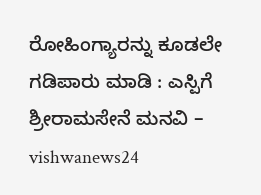ರೋಹಿಂಗ್ಯಾರನ್ನು ಕೂಡಲೇ ಗಡಿಪಾರು ಮಾಡಿ : ಎಸ್ಪಿಗೆ ಶ್ರೀರಾಮಸೇನೆ ಮನವಿ – vishwanews24